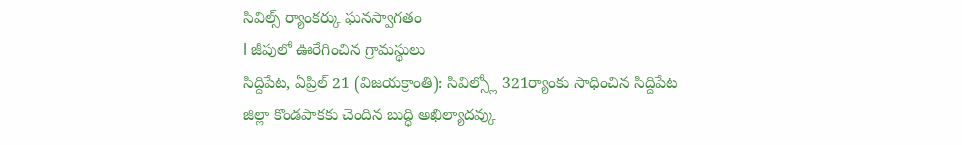సివిల్స్ ర్యాంకర్కు ఘనస్వాగతం
l జీపులో ఊరేగించిన గ్రామస్థులు
సిద్దిపేట, ఏప్రిల్ 21 (విజయక్రాంతి): సివిల్స్లో 321ర్యాంకు సాధించిన సిద్దిపేట జిల్లా కొండపాకకు చెందిన బుద్ధి అఖిల్యాదవ్కు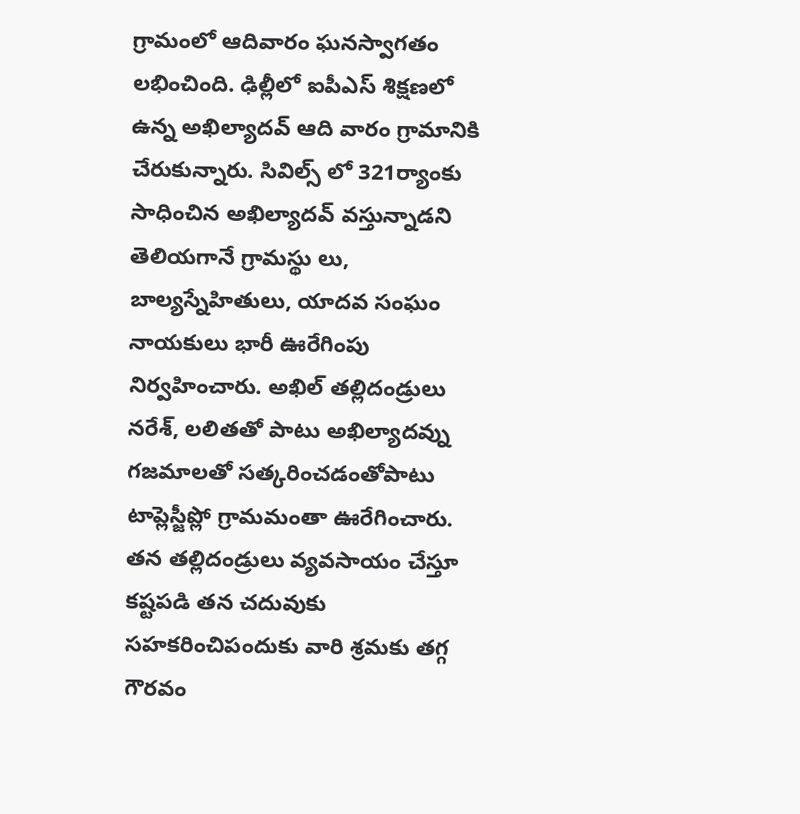గ్రామంలో ఆదివారం ఘనస్వాగతం లభించింది. ఢిల్లీలో ఐపీఎస్ శిక్షణలో ఉన్న అఖిల్యాదవ్ ఆది వారం గ్రామానికి చేరుకున్నారు. సివిల్స్ లో 321ర్యాంకు సాధించిన అఖిల్యాదవ్ వస్తున్నాడని తెలియగానే గ్రామస్థు లు, బాల్యస్నేహితులు, యాదవ సంఘం నాయకులు భారీ ఊరేగింపు నిర్వహించారు. అఖిల్ తల్లిదండ్రులు నరేశ్, లలితతో పాటు అఖిల్యాదవ్ను గజమాలతో సత్కరించడంతోపాటు టాప్లెస్జీప్లో గ్రామమంతా ఊరేగించారు. తన తల్లిదండ్రులు వ్యవసాయం చేస్తూ కష్టపడి తన చదువుకు సహకరించిపందుకు వారి శ్రమకు తగ్గ గౌరవం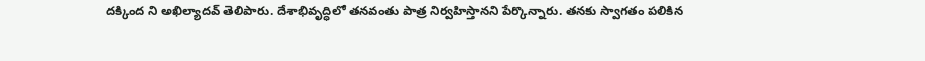దక్కింద ని అఖిల్యాదవ్ తెలిపారు. దేశాభివృద్ధిలో తనవంతు పాత్ర నిర్వహిస్తానని పేర్కొన్నారు. తనకు స్వాగతం పలికిన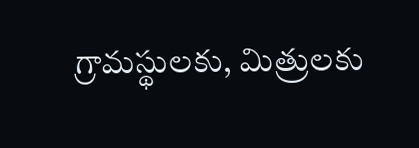గ్రామస్థులకు, మిత్రులకు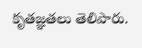కృతజ్ఞతలు తెలిపారు.